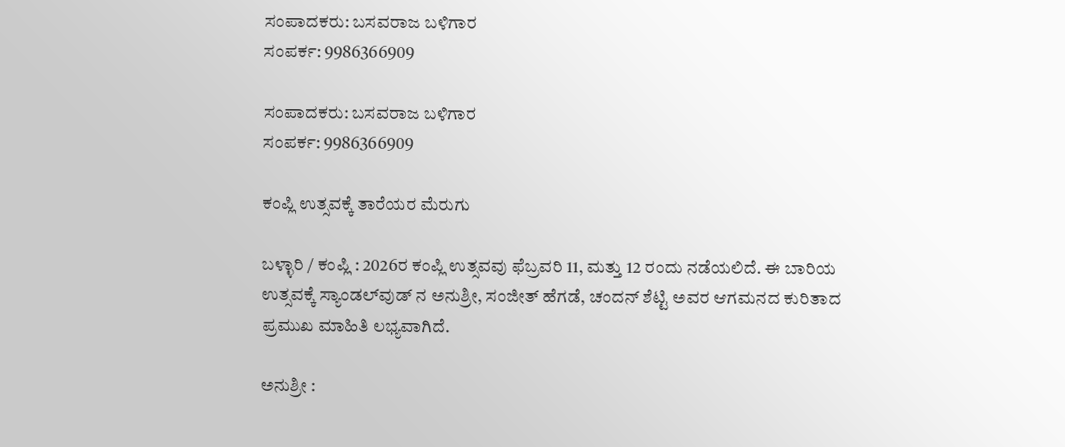ಸಂಪಾದಕರು: ಬಸವರಾಜ ಬಳಿಗಾರ
ಸಂಪರ್ಕ: 9986366909

ಸಂಪಾದಕರು: ಬಸವರಾಜ ಬಳಿಗಾರ
ಸಂಪರ್ಕ: 9986366909

ಕಂಪ್ಲಿ ಉತ್ಸವಕ್ಕೆ ತಾರೆಯರ ಮೆರುಗು

ಬಳ್ಳಾರಿ / ಕಂಪ್ಲಿ : 2026ರ ಕಂಪ್ಲಿ ಉತ್ಸವವು ಫೆಬ್ರವರಿ 11, ಮತ್ತು 12 ರಂದು ನಡೆಯಲಿದೆ. ಈ ಬಾರಿಯ ಉತ್ಸವಕ್ಕೆ ಸ್ಯಾಂಡಲ್‌ವುಡ್ ನ ಅನುಶ್ರೀ, ಸಂಜೀತ್ ಹೆಗಡೆ, ಚಂದನ್ ಶೆಟ್ಟಿ ಅವರ ಆಗಮನದ ಕುರಿತಾದ ಪ್ರಮುಖ ಮಾಹಿತಿ ಲಭ್ಯವಾಗಿದೆ.

ಅನುಶ್ರೀ :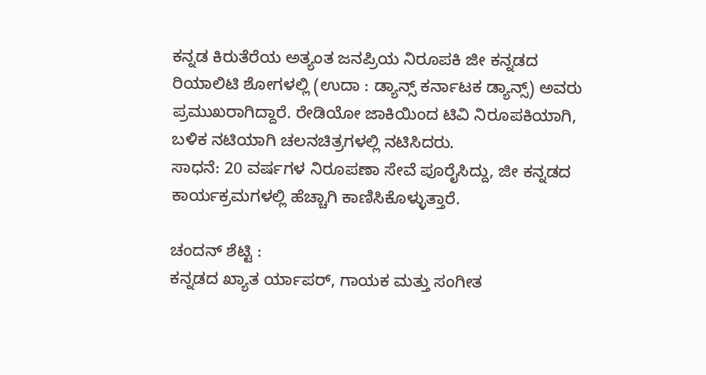ಕನ್ನಡ ಕಿರುತೆರೆಯ ಅತ್ಯಂತ ಜನಪ್ರಿಯ ನಿರೂಪಕಿ ಜೀ ಕನ್ನಡದ ರಿಯಾಲಿಟಿ ಶೋಗಳಲ್ಲಿ (ಉದಾ : ಡ್ಯಾನ್ಸ್ ಕರ್ನಾಟಕ ಡ್ಯಾನ್ಸ್) ಅವರು ಪ್ರಮುಖರಾಗಿದ್ದಾರೆ. ರೇಡಿಯೋ ಜಾಕಿಯಿಂದ ಟಿವಿ ನಿರೂಪಕಿಯಾಗಿ, ಬಳಿಕ ನಟಿಯಾಗಿ ಚಲನಚಿತ್ರಗಳಲ್ಲಿ ನಟಿಸಿದರು.
ಸಾಧನೆ: 20 ವರ್ಷಗಳ ನಿರೂಪಣಾ ಸೇವೆ ಪೂರೈಸಿದ್ದು, ಜೀ ಕನ್ನಡದ ಕಾರ್ಯಕ್ರಮಗಳಲ್ಲಿ ಹೆಚ್ಚಾಗಿ ಕಾಣಿಸಿಕೊಳ್ಳುತ್ತಾರೆ.

ಚಂದನ್ ಶೆಟ್ಟಿ :
ಕನ್ನಡದ ಖ್ಯಾತ ರ್ಯಾಪರ್, ಗಾಯಕ ಮತ್ತು ಸಂಗೀತ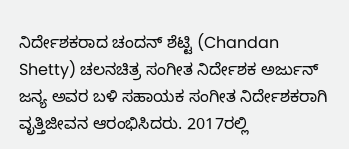ನಿರ್ದೇಶಕರಾದ ಚಂದನ್ ಶೆಟ್ಟಿ (Chandan Shetty) ಚಲನಚಿತ್ರ ಸಂಗೀತ ನಿರ್ದೇಶಕ ಅರ್ಜುನ್ ಜನ್ಯ ಅವರ ಬಳಿ ಸಹಾಯಕ ಸಂಗೀತ ನಿರ್ದೇಶಕರಾಗಿ ವೃತ್ತಿಜೀವನ ಆರಂಭಿಸಿದರು. 2017ರಲ್ಲಿ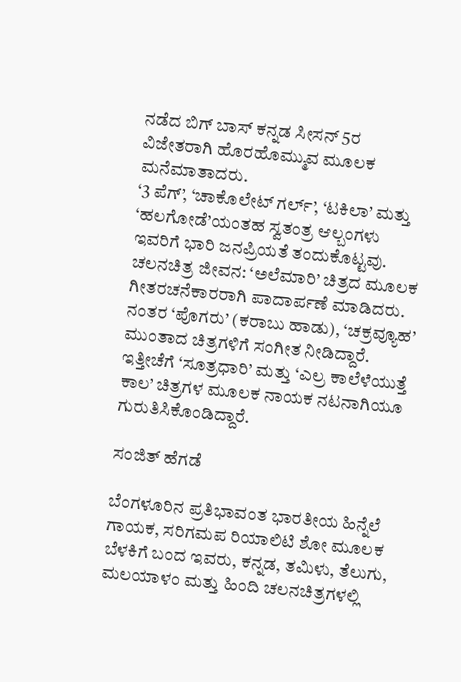ನಡೆದ ಬಿಗ್ ಬಾಸ್ ಕನ್ನಡ ಸೀಸನ್ 5ರ ವಿಜೇತರಾಗಿ ಹೊರಹೊಮ್ಮುವ ಮೂಲಕ ಮನೆಮಾತಾದರು.
‘3 ಪೆಗ್’, ‘ಚಾಕೊಲೇಟ್ ಗರ್ಲ್’, ‘ಟಕಿಲಾ’ ಮತ್ತು ‘ಹಲಗೋಡೆ’ಯಂತಹ ಸ್ವತಂತ್ರ ಆಲ್ಬಂಗಳು ಇವರಿಗೆ ಭಾರಿ ಜನಪ್ರಿಯತೆ ತಂದುಕೊಟ್ಟವು.
ಚಲನಚಿತ್ರ ಜೀವನ: ‘ಅಲೆಮಾರಿ’ ಚಿತ್ರದ ಮೂಲಕ ಗೀತರಚನೆಕಾರರಾಗಿ ಪಾದಾರ್ಪಣೆ ಮಾಡಿದರು. ನಂತರ ‘ಪೊಗರು’ (ಕರಾಬು ಹಾಡು), ‘ಚಕ್ರವ್ಯೂಹ’ ಮುಂತಾದ ಚಿತ್ರಗಳಿಗೆ ಸಂಗೀತ ನೀಡಿದ್ದಾರೆ. ಇತ್ತೀಚೆಗೆ ‘ಸೂತ್ರಧಾರಿ’ ಮತ್ತು ‘ಎಲ್ರ ಕಾಲೆಳೆಯುತ್ತೆ ಕಾಲ’ ಚಿತ್ರಗಳ ಮೂಲಕ ನಾಯಕ ನಟನಾಗಿಯೂ ಗುರುತಿಸಿಕೊಂಡಿದ್ದಾರೆ.

ಸಂಜಿತ್ ಹೆಗಡೆ

ಬೆಂಗಳೂರಿನ ಪ್ರತಿಭಾವಂತ ಭಾರತೀಯ ಹಿನ್ನೆಲೆ ಗಾಯಕ, ಸರಿಗಮಪ ರಿಯಾಲಿಟಿ ಶೋ ಮೂಲಕ ಬೆಳಕಿಗೆ ಬಂದ ಇವರು, ಕನ್ನಡ, ತಮಿಳು, ತೆಲುಗು, ಮಲಯಾಳಂ ಮತ್ತು ಹಿಂದಿ ಚಲನಚಿತ್ರಗಳಲ್ಲಿ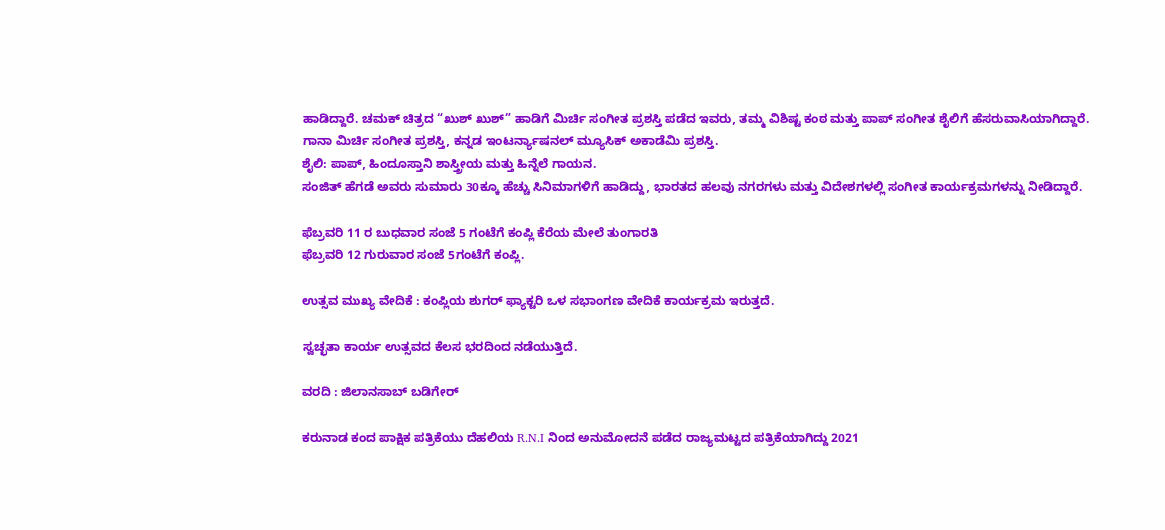ಹಾಡಿದ್ದಾರೆ. ಚಮಕ್ ಚಿತ್ರದ “ಖುಶ್ ಖುಶ್” ಹಾಡಿಗೆ ಮಿರ್ಚಿ ಸಂಗೀತ ಪ್ರಶಸ್ತಿ ಪಡೆದ ಇವರು, ತಮ್ಮ ವಿಶಿಷ್ಟ ಕಂಠ ಮತ್ತು ಪಾಪ್ ಸಂಗೀತ ಶೈಲಿಗೆ ಹೆಸರುವಾಸಿಯಾಗಿದ್ದಾರೆ.
ಗಾನಾ ಮಿರ್ಚಿ ಸಂಗೀತ ಪ್ರಶಸ್ತಿ, ಕನ್ನಡ ಇಂಟರ್ನ್ಯಾಷನಲ್ ಮ್ಯೂಸಿಕ್ ಅಕಾಡೆಮಿ ಪ್ರಶಸ್ತಿ.
ಶೈಲಿ: ಪಾಪ್, ಹಿಂದೂಸ್ತಾನಿ ಶಾಸ್ತ್ರೀಯ ಮತ್ತು ಹಿನ್ನೆಲೆ ಗಾಯನ.
ಸಂಜಿತ್ ಹೆಗಡೆ ಅವರು ಸುಮಾರು 30ಕ್ಕೂ ಹೆಚ್ಚು ಸಿನಿಮಾಗಳಿಗೆ ಹಾಡಿದ್ದು, ಭಾರತದ ಹಲವು ನಗರಗಳು ಮತ್ತು ವಿದೇಶಗಳಲ್ಲಿ ಸಂಗೀತ ಕಾರ್ಯಕ್ರಮಗಳನ್ನು ನೀಡಿದ್ದಾರೆ.

ಫೆಬ್ರವರಿ 11 ರ ಬುಧವಾರ ಸಂಜೆ 5 ಗಂಟೆಗೆ ಕಂಪ್ಲಿ ಕೆರೆಯ ಮೇಲೆ ತುಂಗಾರತಿ
ಫೆಬ್ರವರಿ 12 ಗುರುವಾರ ಸಂಜೆ 5ಗಂಟೆಗೆ ಕಂಪ್ಲಿ.

ಉತ್ಸವ ಮುಖ್ಯ ವೇದಿಕೆ : ಕಂಪ್ಲಿಯ ಶುಗರ್ ಫ್ಯಾಕ್ಟರಿ ಒಳ ಸಭಾಂಗಣ ವೇದಿಕೆ ಕಾರ್ಯಕ್ರಮ ಇರುತ್ತದೆ.

ಸ್ವಚ್ಛತಾ ಕಾರ್ಯ ಉತ್ಸವದ ಕೆಲಸ ಭರದಿಂದ ನಡೆಯುತ್ತಿದೆ.

ವರದಿ : ಜಿಲಾನಸಾಬ್ ಬಡಿಗೇರ್

ಕರುನಾಡ ಕಂದ ಪಾಕ್ಷಿಕ ಪತ್ರಿಕೆಯು ದೆಹಲಿಯ R.N.I ನಿಂದ ಅನುಮೋದನೆ ಪಡೆದ ರಾಜ್ಯಮಟ್ಟದ ಪತ್ರಿಕೆಯಾಗಿದ್ದು 2021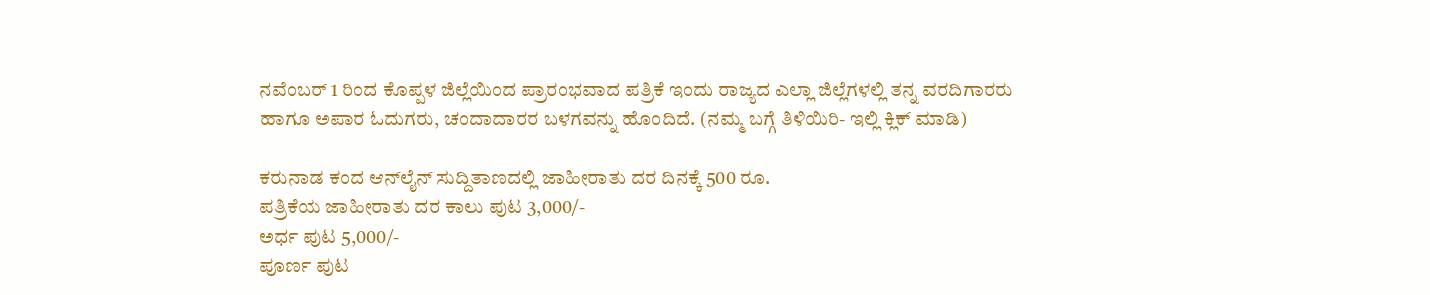ನವೆಂಬರ್ 1 ರಿಂದ ಕೊಪ್ಪಳ ಜಿಲ್ಲೆಯಿಂದ ಪ್ರಾರಂಭವಾದ ಪತ್ರಿಕೆ ಇಂದು ರಾಜ್ಯದ ಎಲ್ಲಾ ಜಿಲ್ಲೆಗಳಲ್ಲಿ ತನ್ನ ವರದಿಗಾರರು ಹಾಗೂ ಅಪಾರ ಓದುಗರು, ಚಂದಾದಾರರ ಬಳಗವನ್ನು ಹೊಂದಿದೆ. (ನಮ್ಮ ಬಗ್ಗೆ ತಿಳಿಯಿರಿ- ಇಲ್ಲಿ ಕ್ಲಿಕ್‌ ಮಾಡಿ)

ಕರುನಾಡ ಕಂದ ಆನ್‌ಲೈನ್‌ ಸುದ್ದಿತಾಣದಲ್ಲಿ ಜಾಹೀರಾತು ದರ ದಿನಕ್ಕೆ 500 ರೂ.
ಪತ್ರಿಕೆಯ ಜಾಹೀರಾತು ದರ ಕಾಲು ಪುಟ 3,000/-
ಅರ್ಧ ಪುಟ 5,000/-
ಪೂರ್ಣ ಪುಟ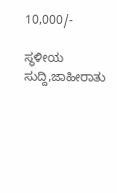10,000/-

ಸ್ಥಳೀಯ ಸುದ್ದಿ,ಜಾಹೀರಾತು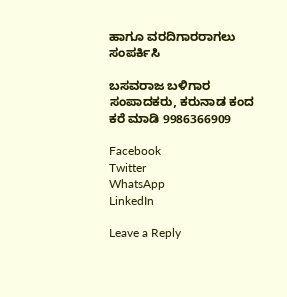ಹಾಗೂ ವರದಿಗಾರರಾಗಲು ಸಂಪರ್ಕಿಸಿ

ಬಸವರಾಜ ಬಳಿಗಾರ
ಸಂಪಾದಕರು, ಕರುನಾಡ ಕಂದ
ಕರೆ ಮಾಡಿ 9986366909

Facebook
Twitter
WhatsApp
LinkedIn

Leave a Reply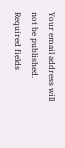Your email address will not be published. Required fields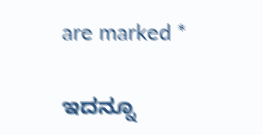are marked *

ಇದನ್ನೂ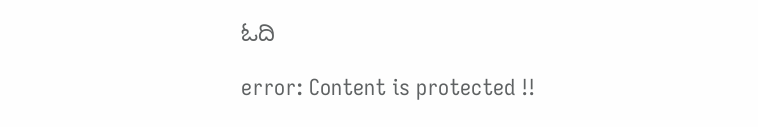ಓದಿ

error: Content is protected !!